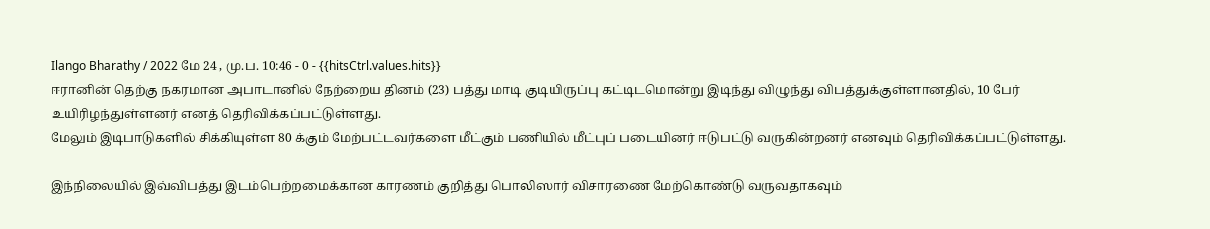Ilango Bharathy / 2022 மே 24 , மு.ப. 10:46 - 0 - {{hitsCtrl.values.hits}}
ஈரானின் தெற்கு நகரமான அபாடானில் நேற்றைய தினம் (23) பத்து மாடி குடியிருப்பு கட்டிடமொன்று இடிந்து விழுந்து விபத்துக்குள்ளானதில், 10 பேர் உயிரிழந்துள்ளனர் எனத் தெரிவிக்கப்பட்டுள்ளது.
மேலும் இடிபாடுகளில் சிக்கியுள்ள 80 க்கும் மேற்பட்டவர்களை மீட்கும் பணியில் மீட்புப் படையினர் ஈடுபட்டு வருகின்றனர் எனவும் தெரிவிக்கப்பட்டுள்ளது.

இந்நிலையில் இவ்விபத்து இடம்பெற்றமைக்கான காரணம் குறித்து பொலிஸார் விசாரணை மேற்கொண்டு வருவதாகவும்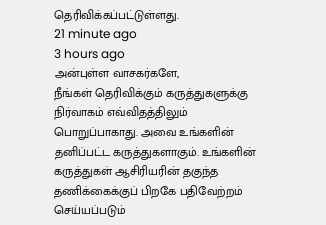தெரிவிக்கப்பட்டுள்ளது.
21 minute ago
3 hours ago
அன்புள்ள வாசகர்களே,
நீங்கள் தெரிவிக்கும் கருத்துகளுக்கு நிர்வாகம் எவ்விதத்திலும் பொறுப்பாகாது. அவை உங்களின் தனிப்பட்ட கருத்துகளாகும். உங்களின் கருத்துகள் ஆசிரியரின் தகுந்த தணிக்கைக்குப் பிறகே பதிவேற்றம் செய்யப்படும்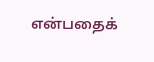என்பதைக்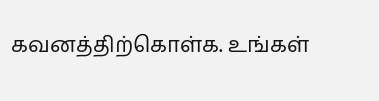கவனத்திற்கொள்க. உங்கள்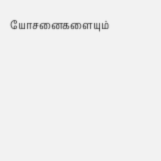யோசனைகளையும்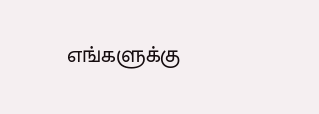எங்களுக்கு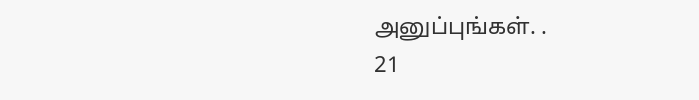அனுப்புங்கள். .
21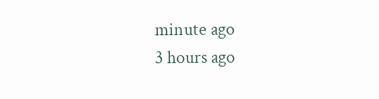minute ago
3 hours ago